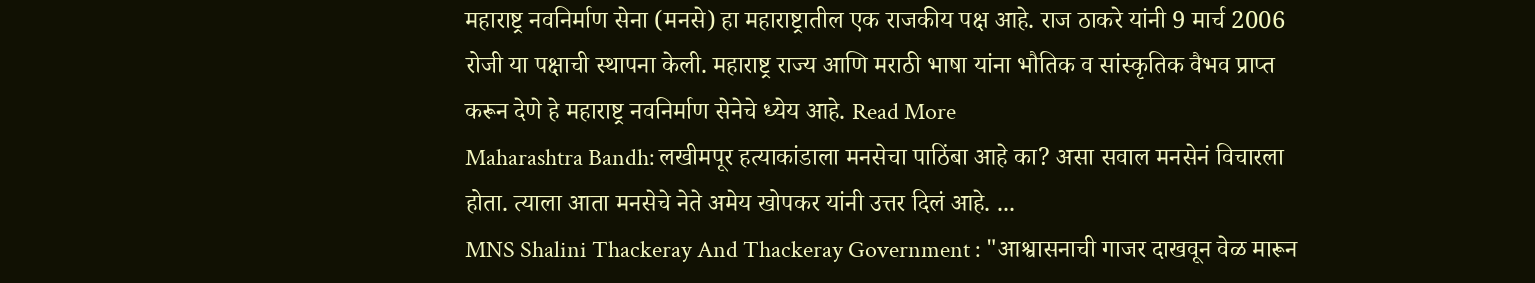महाराष्ट्र नवनिर्माण सेना (मनसे) हा महाराष्ट्रातील एक राजकीय पक्ष आहे. राज ठाकरे यांनी 9 मार्च 2006 रोजी या पक्षाची स्थापना केली. महाराष्ट्र राज्य आणि मराठी भाषा यांना भौतिक व सांस्कृतिक वैभव प्राप्त करून देणे हे महाराष्ट्र नवनिर्माण सेनेचे ध्येय आहे. Read More
Maharashtra Bandh: लखीमपूर हत्याकांडाला मनसेचा पाठिंबा आहे का? असा सवाल मनसेनं विचारला होता. त्याला आता मनसेचे नेते अमेय खोपकर यांनी उत्तर दिलं आहे. ...
MNS Shalini Thackeray And Thackeray Government : "आश्वासनाची गाजर दाखवून वेळ मारून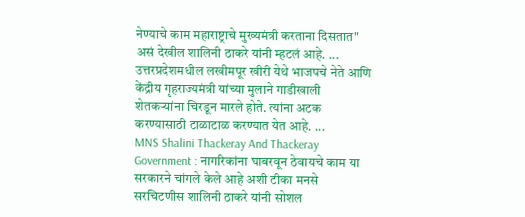नेण्याचे काम महाराष्ट्राचे मुख्यमंत्री करताना दिसतात" असं देखील शालिनी ठाकरे यांनी म्हटलं आहे. ...
उत्तरप्रदेशमधील लखीमपूर खीरी येथे भाजपचे नेते आणि केंद्रीय गृहराज्यमंत्री यांच्या मुलाने गाडीखाली शेतकऱ्यांना चिरडून मारले होते. त्यांना अटक करण्यासाठी टाळाटाळ करण्यात येत आहे. ...
MNS Shalini Thackeray And Thackeray Government : नागरिकांना घाबरवून ठेवायचे काम या सरकारने चांगले केले आहे अशी टीका मनसे सरचिटणीस शालिनी ठाकरे यांनी सोशल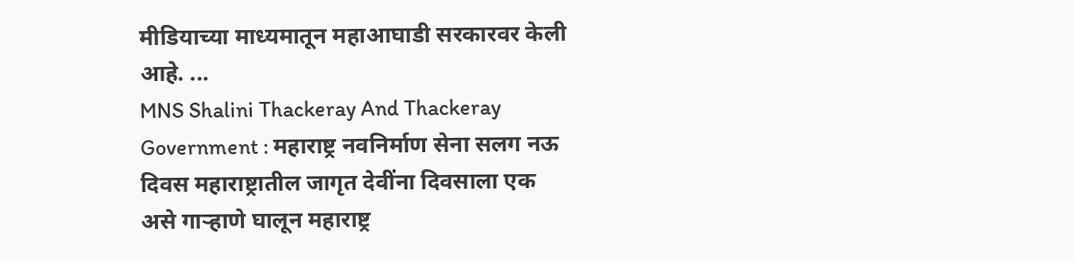मीडियाच्या माध्यमातून महाआघाडी सरकारवर केली आहे. ...
MNS Shalini Thackeray And Thackeray Government : महाराष्ट्र नवनिर्माण सेना सलग नऊ दिवस महाराष्ट्रातील जागृत देवींना दिवसाला एक असे गाऱ्हाणे घालून महाराष्ट्र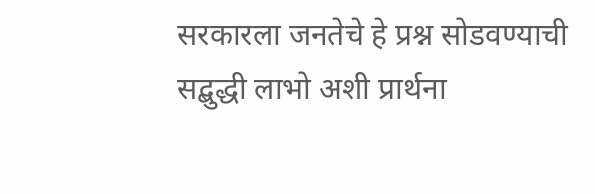सरकारला जनतेचे हे प्रश्न सोडवण्याची सद्बुद्धी लाभो अशी प्रार्थना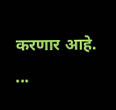करणार आहे. ...